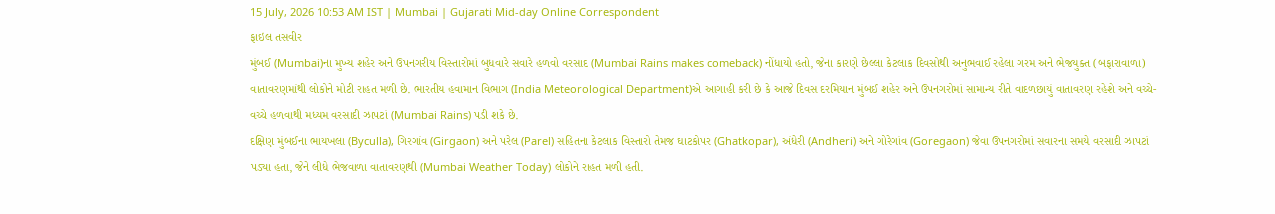15 July, 2026 10:53 AM IST | Mumbai | Gujarati Mid-day Online Correspondent
ફાઇલ તસવીર
મુંબઈ (Mumbai)ના મુખ્ય શહેર અને ઉપનગરીય વિસ્તારોમાં બુધવારે સવારે હળવો વરસાદ (Mumbai Rains makes comeback) નોંધાયો હતો, જેના કારણે છેલ્લા કેટલાક દિવસોથી અનુભવાઈ રહેલા ગરમ અને ભેજયુક્ત (બફારાવાળા) વાતાવરણમાંથી લોકોને મોટી રાહત મળી છે. ભારતીય હવામાન વિભાગ (India Meteorological Department)એ આગાહી કરી છે કે આજે દિવસ દરમિયાન મુંબઈ શહેર અને ઉપનગરોમાં સામાન્ય રીતે વાદળછાયું વાતાવરણ રહેશે અને વચ્ચે-વચ્ચે હળવાથી મધ્યમ વરસાદી ઝાપટાં (Mumbai Rains) પડી શકે છે.
દક્ષિણ મુંબઈના ભાયખલા (Byculla), ગિરગાંવ (Girgaon) અને પરેલ (Parel) સહિતના કેટલાક વિસ્તારો તેમજ ઘાટકોપર (Ghatkopar), અંધેરી (Andheri) અને ગોરેગાંવ (Goregaon) જેવા ઉપનગરોમાં સવારના સમયે વરસાદી ઝાપટાં પડ્યા હતા, જેને લીધે ભેજવાળા વાતાવરણથી (Mumbai Weather Today) લોકોને રાહત મળી હતી.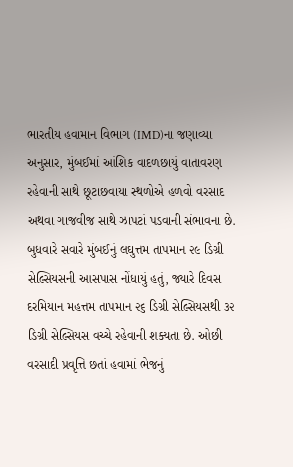ભારતીય હવામાન વિભાગ (IMD)ના જણાવ્યા અનુસાર, મુંબઈમાં આંશિક વાદળછાયું વાતાવરણ રહેવાની સાથે છૂટાછવાયા સ્થળોએ હળવો વરસાદ અથવા ગાજવીજ સાથે ઝાપટાં પડવાની સંભાવના છે.
બુધવારે સવારે મુંબઈનું લઘુત્તમ તાપમાન ૨૯ ડિગ્રી સેલ્સિયસની આસપાસ નોંધાયું હતું, જ્યારે દિવસ દરમિયાન મહત્તમ તાપમાન ૨૬ ડિગ્રી સેલ્સિયસથી ૩૨ ડિગ્રી સેલ્સિયસ વચ્ચે રહેવાની શક્યતા છે. ઓછી વરસાદી પ્રવૃત્તિ છતાં હવામાં ભેજનું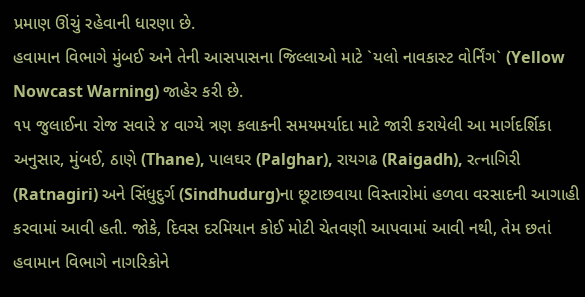પ્રમાણ ઊંચું રહેવાની ધારણા છે.
હવામાન વિભાગે મુંબઈ અને તેની આસપાસના જિલ્લાઓ માટે `યલો નાવકાસ્ટ વોર્નિંગ` (Yellow Nowcast Warning) જાહેર કરી છે.
૧૫ જુલાઈના રોજ સવારે ૪ વાગ્યે ત્રણ કલાકની સમયમર્યાદા માટે જારી કરાયેલી આ માર્ગદર્શિકા અનુસાર, મુંબઈ, ઠાણે (Thane), પાલઘર (Palghar), રાયગઢ (Raigadh), રત્નાગિરી (Ratnagiri) અને સિંધુદુર્ગ (Sindhudurg)ના છૂટાછવાયા વિસ્તારોમાં હળવા વરસાદની આગાહી કરવામાં આવી હતી. જોકે, દિવસ દરમિયાન કોઈ મોટી ચેતવણી આપવામાં આવી નથી, તેમ છતાં હવામાન વિભાગે નાગરિકોને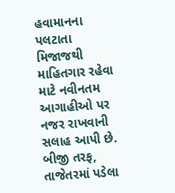હવામાનના પલટાતા મિજાજથી માહિતગાર રહેવા માટે નવીનતમ આગાહીઓ પર નજર રાખવાની સલાહ આપી છે.
બીજી તરફ, તાજેતરમાં પડેલા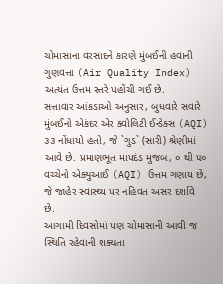ચોમાસાના વરસાદને કારણે મુંબઈની હવાની ગુણવત્તા (Air Quality Index) અત્યંત ઉત્તમ સ્તરે પહોંચી ગઈ છે.
સત્તાવાર આંકડાઓ અનુસાર, બુધવારે સવારે મુંબઈનો એકંદર એર ક્વોલિટી ઈન્ડેક્સ (AQI) ૩૩ નોંધાયો હતો, જે `ગુડ` (સારી) શ્રેણીમાં આવે છે. પ્રમાણભૂત માપદંડ મુજબ, ૦ થી ૫૦ વચ્ચેનો એક્યુઆઈ (AQI) ઉત્તમ ગણાય છે, જે જાહેર સ્વાસ્થ્ય પર નહિવત અસર દર્શાવે છે.
આગામી દિવસોમાં પણ ચોમાસાની આવી જ સ્થિતિ રહેવાની શક્યતા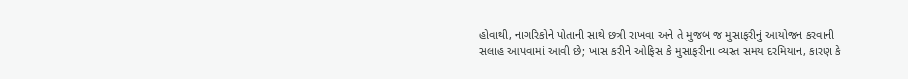હોવાથી, નાગરિકોને પોતાની સાથે છત્રી રાખવા અને તે મુજબ જ મુસાફરીનું આયોજન કરવાની સલાહ આપવામાં આવી છે; ખાસ કરીને ઓફિસ કે મુસાફરીના વ્યસ્ત સમય દરમિયાન, કારણ કે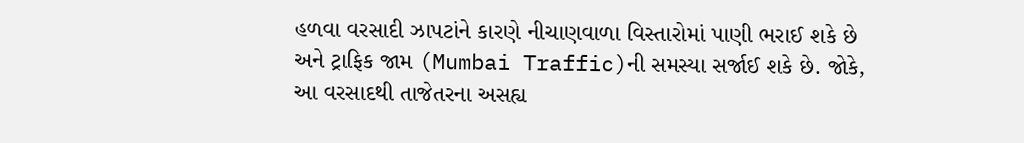હળવા વરસાદી ઝાપટાંને કારણે નીચાણવાળા વિસ્તારોમાં પાણી ભરાઈ શકે છે અને ટ્રાફિક જામ (Mumbai Traffic)ની સમસ્યા સર્જાઈ શકે છે. જોકે, આ વરસાદથી તાજેતરના અસહ્ય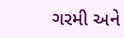ગરમી અને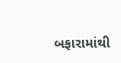બફારામાંથી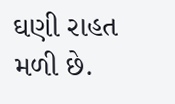ઘણી રાહત મળી છે.